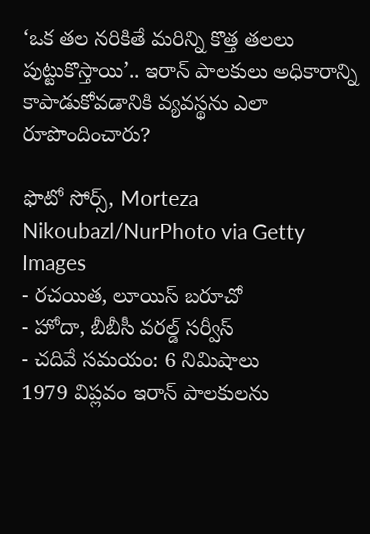‘ఒక తల నరికితే మరిన్ని కొత్త తలలు పుట్టుకొస్తాయి’.. ఇరాన్ పాలకులు అధికారాన్ని కాపాడుకోవడానికి వ్యవస్థను ఎలా రూపొందించారు?

ఫొటో సోర్స్, Morteza Nikoubazl/NurPhoto via Getty Images
- రచయిత, లూయిస్ బరూచో
- హోదా, బీబీసీ వరల్డ్ సర్వీస్
- చదివే సమయం: 6 నిమిషాలు
1979 విప్లవం ఇరాన్ పాలకులను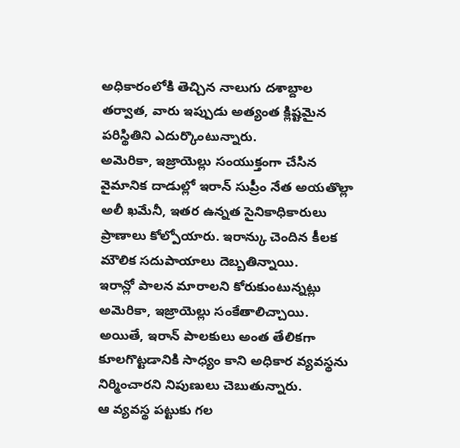అధికారంలోకి తెచ్చిన నాలుగు దశాబ్దాల తర్వాత, వారు ఇప్పుడు అత్యంత క్లిష్టమైన పరిస్థితిని ఎదుర్కొంటున్నారు.
అమెరికా, ఇజ్రాయెల్లు సంయుక్తంగా చేసిన వైమానిక దాడుల్లో ఇరాన్ సుప్రీం నేత అయతొల్లా అలీ ఖమేనీ, ఇతర ఉన్నత సైనికాధికారులు ప్రాణాలు కోల్పోయారు. ఇరాన్కు చెందిన కీలక మౌలిక సదుపాయాలు దెబ్బతిన్నాయి.
ఇరాన్లో పాలన మారాలని కోరుకుంటున్నట్లు అమెరికా, ఇజ్రాయెల్లు సంకేతాలిచ్చాయి.
అయితే, ఇరాన్ పాలకులు అంత తేలికగా కూలగొట్టడానికి సాధ్యం కాని అధికార వ్యవస్థను నిర్మించారని నిపుణులు చెబుతున్నారు.
ఆ వ్యవస్థ పట్టుకు గల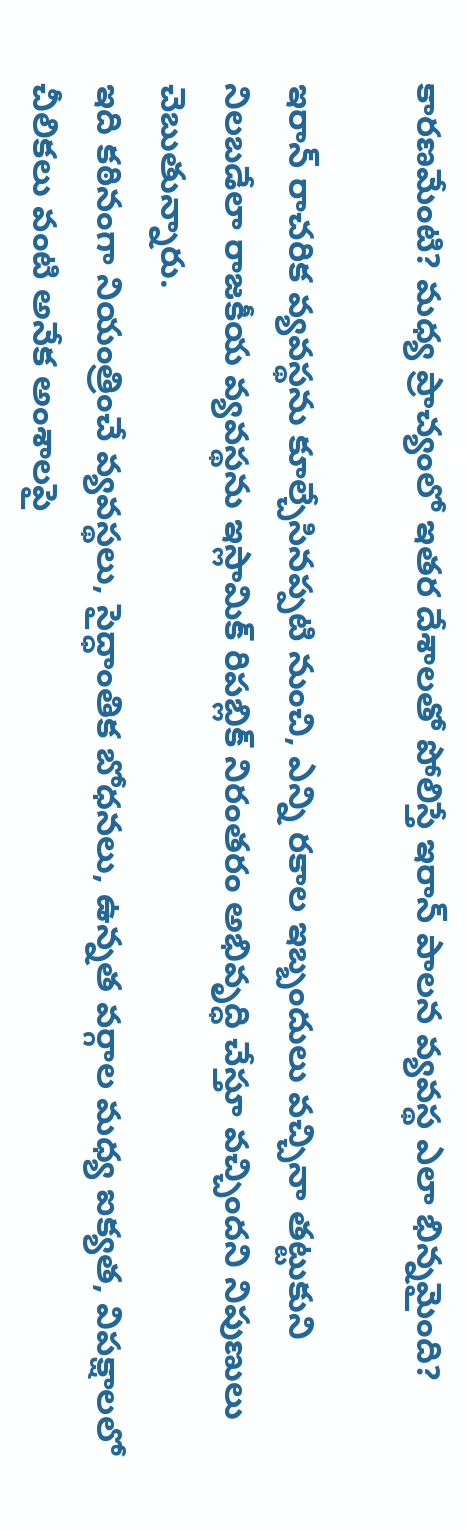కారణమేంటి? మధ్య ప్రాచ్యంలో ఇతర దేశాలతో పోలిస్తే ఇరాన్ పాలన వ్యవస్థ ఎలా భిన్నమైంది?

ఇరాన్ రాచరిక వ్యవస్థను కూల్చేసినప్పటి నుంచి, ఎన్ని రకాల ఇబ్బందులు వచ్చినా తట్టుకుని నిలబడేలా రాజకీయ వ్యవస్థను ఇస్లామిక్ రిపబ్లిక్ నిరంతరం అభివృద్ధి చేస్తూ వచ్చిందని నిపుణులు చెబుతున్నారు.
ఇది కఠినంగా నియంత్రించే వ్యవస్థలు, సైద్ధాంతిక బోధనలు, ఉన్నత వర్గాల మధ్య ఐక్యత, విపక్షాలలో చీలికలు వంటి అనేక అంశాలపై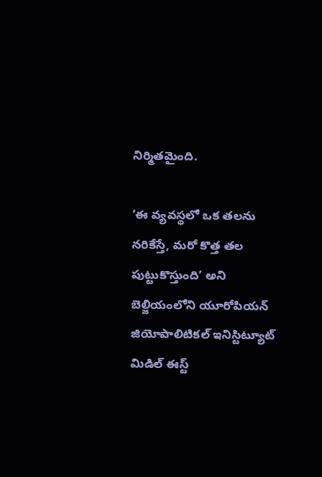నిర్మితమైంది.

‘ఈ వ్యవస్థలో ఒక తలను నరికేస్తే, మరో కొత్త తల పుట్టుకొస్తుంది’ అని బెల్జియంలోని యూరోపియన్ జియోపాలిటికల్ ఇనిస్టిట్యూట్ మిడిల్ ఈస్ట్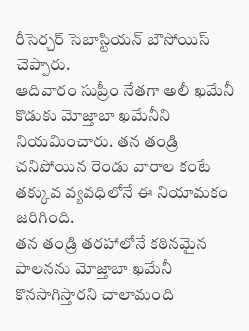రీసెర్చర్ సెబాస్టియన్ బౌసోయిస్ చెప్పారు.
ఆదివారం సుప్రీం నేతగా అలీ ఖమేనీ కొడుకు మోజ్తాబా ఖమేనీని నియమించారు. తన తండ్రి చనిపోయిన రెండు వారాల కంటే తక్కువ వ్యవధిలోనే ఈ నియామకం జరిగింది.
తన తండ్రి తరహాలోనే కఠినమైన పాలనను మోజ్తాబా ఖమేనీ కొనసాగిస్తారని చాలామంది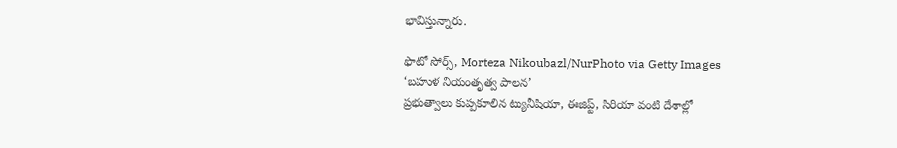భావిస్తున్నారు.

ఫొటో సోర్స్, Morteza Nikoubazl/NurPhoto via Getty Images
‘బహుళ నియంతృత్వ పాలన’
ప్రభుత్వాలు కుప్పకూలిన ట్యునీషియా, ఈజిప్ట్, సిరియా వంటి దేశాల్లో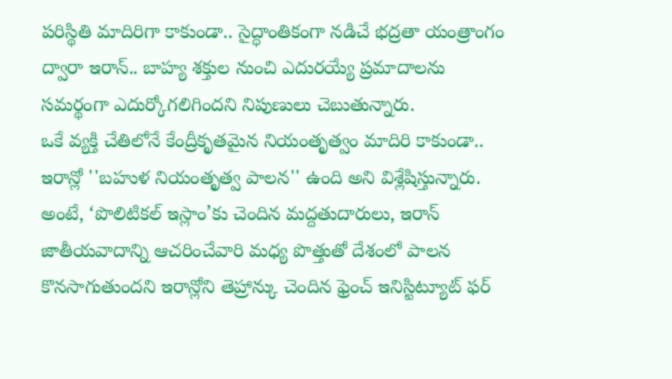పరిస్థితి మాదిరిగా కాకుండా.. సైద్ధాంతికంగా నడిచే భద్రతా యంత్రాంగం ద్వారా ఇరాన్.. బాహ్య శక్తుల నుంచి ఎదురయ్యే ప్రమాదాలను సమర్థంగా ఎదుర్కోగలిగిందని నిపుణులు చెబుతున్నారు.
ఒకే వ్యక్తి చేతిలోనే కేంద్రీకృతమైన నియంతృత్వం మాదిరి కాకుండా.. ఇరాన్లో ''బహుళ నియంతృత్వ పాలన'' ఉంది అని విశ్లేషిస్తున్నారు.
అంటే, ‘పొలిటికల్ ఇస్లాం’కు చెందిన మద్దతుదారులు, ఇరాన్ జాతీయవాదాన్ని ఆచరించేవారి మధ్య పొత్తుతో దేశంలో పాలన కొనసాగుతుందని ఇరాన్లోని తెహ్రాన్కు చెందిన ఫ్రెంచ్ ఇనిస్టిట్యూట్ ఫర్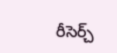రీసెర్చ్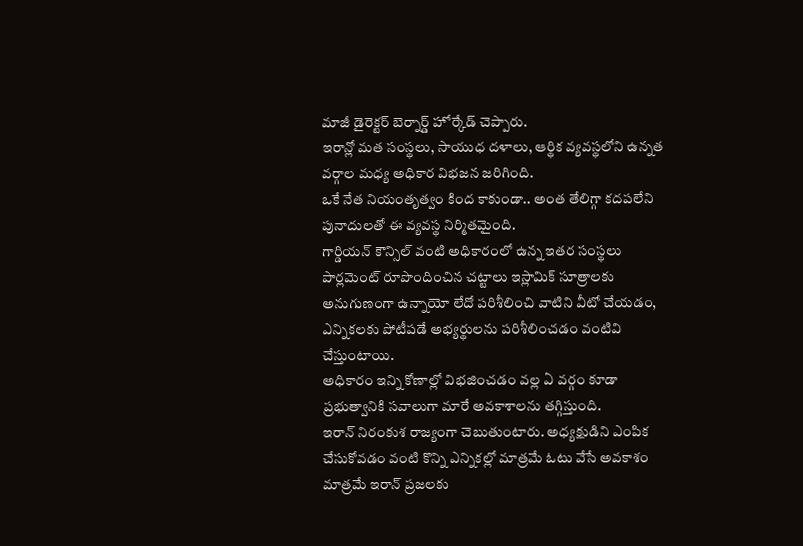మాజీ డైరెక్టర్ బెర్నార్డ్ హోర్కేడ్ చెప్పారు.
ఇరాన్లో మత సంస్థలు, సాయుధ దళాలు, ఆర్థిక వ్యవస్థలోని ఉన్నత వర్గాల మధ్య అధికార విభజన జరిగింది.
ఒకే నేత నియంతృత్వం కింద కాకుండా.. అంత తేలిగ్గా కదపలేని పునాదులతో ఈ వ్యవస్థ నిర్మితమైంది.
గార్డియన్ కౌన్సిల్ వంటి అధికారంలో ఉన్న ఇతర సంస్థలు పార్లమెంట్ రూపొందించిన చట్టాలు ఇస్లామిక్ సూత్రాలకు అనుగుణంగా ఉన్నాయో లేదో పరిశీలించి వాటిని వీటో చేయడం, ఎన్నికలకు పోటీపడే అభ్యర్థులను పరిశీలించడం వంటివి చేస్తుంటాయి.
అధికారం ఇన్ని కోణాల్లో విభజించడం వల్ల ఏ వర్గం కూడా ప్రభుత్వానికి సవాలుగా మారే అవకాశాలను తగ్గిస్తుంది.
ఇరాన్ నిరంకుశ రాజ్యంగా చెబుతుంటారు. అధ్యక్షుడిని ఎంపిక చేసుకోవడం వంటి కొన్ని ఎన్నికల్లో మాత్రమే ఓటు వేసే అవకాశం మాత్రమే ఇరాన్ ప్రజలకు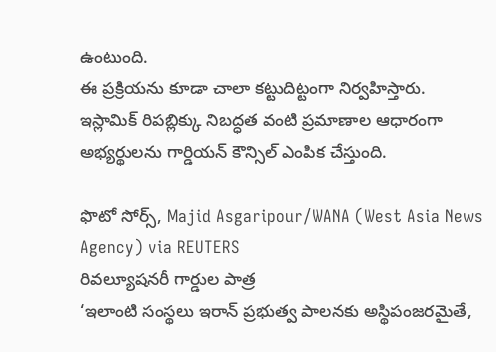ఉంటుంది.
ఈ ప్రక్రియను కూడా చాలా కట్టుదిట్టంగా నిర్వహిస్తారు. ఇస్లామిక్ రిపబ్లిక్కు నిబద్ధత వంటి ప్రమాణాల ఆధారంగా అభ్యర్థులను గార్డియన్ కౌన్సిల్ ఎంపిక చేస్తుంది.

ఫొటో సోర్స్, Majid Asgaripour/WANA (West Asia News Agency) via REUTERS
రివల్యూషనరీ గార్డుల పాత్ర
‘ఇలాంటి సంస్థలు ఇరాన్ ప్రభుత్వ పాలనకు అస్థిపంజరమైతే,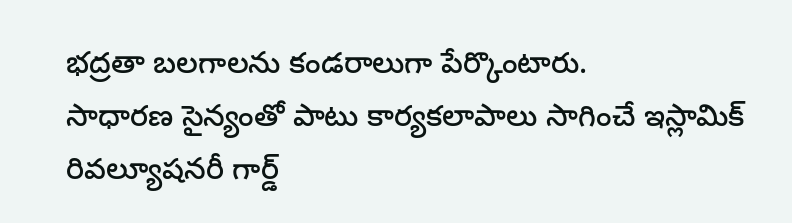భద్రతా బలగాలను కండరాలుగా పేర్కొంటారు.
సాధారణ సైన్యంతో పాటు కార్యకలాపాలు సాగించే ఇస్లామిక్ రివల్యూషనరీ గార్డ్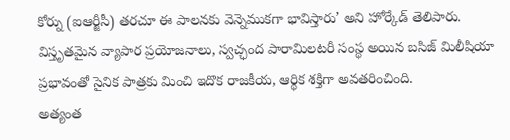కోర్ను (ఐఆర్జీసీ) తరచూ ఈ పాలనకు వెన్నెముకగా భావిస్తారు’ అని హోర్కేడ్ తెలిపారు.
విస్తృతమైన వ్యాపార ప్రయోజనాలు, స్వచ్ఛంద పారామిలటరీ సంస్థ అయిన బసిజ్ మిలీషియా ప్రభావంతో సైనిక పాత్రకు మించి ఇదొక రాజకీయ, ఆర్థిక శక్తిగా అవతరించింది.
అత్యంత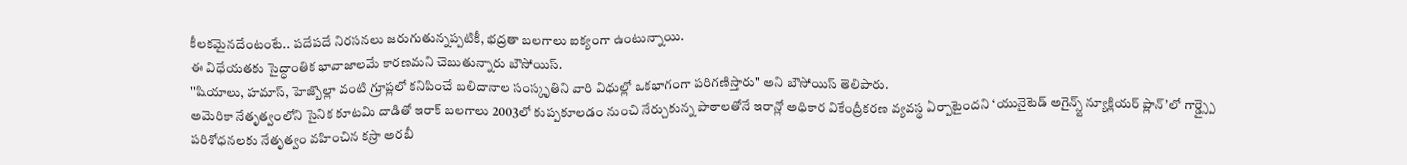కీలకమైనదేంటంటే.. పదేపదే నిరసనలు జరుగుతున్నప్పటికీ, భద్రతా బలగాలు ఐక్యంగా ఉంటున్నాయి.
ఈ విధేయతకు సైద్ధాంతిక భావాజాలమే కారణమని చెబుతున్నారు బౌసోయిస్.
''షియాలు, హమాస్, హెజ్బొల్లా వంటి గ్రూప్లలో కనిపించే బలిదానాల సంస్కృతిని వారి విధుల్లో ఒకభాగంగా పరిగణిస్తారు'' అని బౌసోయిస్ తెలిపారు.
అమెరికా నేతృత్వంలోని సైనిక కూటమి దాడితో ఇరాక్ బలగాలు 2003లో కుప్పకూలడం నుంచి నేర్చుకున్న పాఠాలతోనే ఇరాన్లో అధికార వికేంద్రీకరణ వ్యవస్థ ఏర్పాటైందని ‘యునైటెడ్ అగైన్స్ట్ న్యూక్లియర్ ప్లాన్’లో గార్డ్స్పై పరిశోధనలకు నేతృత్వం వహించిన కస్రా అరబీ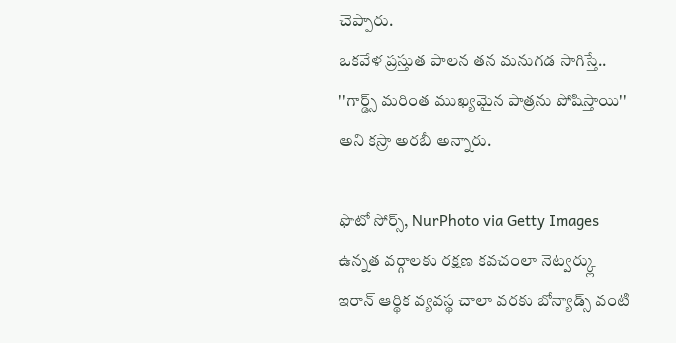చెప్పారు.
ఒకవేళ ప్రస్తుత పాలన తన మనుగడ సాగిస్తే.. ''గార్డ్స్ మరింత ముఖ్యమైన పాత్రను పోషిస్తాయి'' అని కస్రా అరబీ అన్నారు.

ఫొటో సోర్స్, NurPhoto via Getty Images
ఉన్నత వర్గాలకు రక్షణ కవచంలా నెట్వర్క్లు
ఇరాన్ ఆర్థిక వ్యవస్థ చాలా వరకు బోన్యాడ్స్ వంటి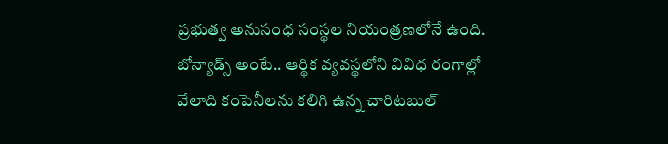ప్రభుత్వ అనుసంధ సంస్థల నియంత్రణలోనే ఉంది. బోన్యాడ్స్ అంటే.. ఆర్థిక వ్యవస్థలోని వివిధ రంగాల్లో వేలాది కంపెనీలను కలిగి ఉన్న చారిటబుల్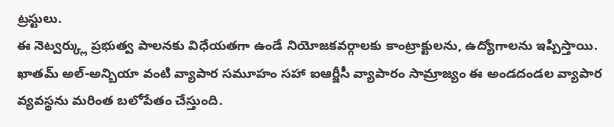ట్రస్టులు.
ఈ నెట్వర్క్లు ప్రభుత్వ పాలనకు విధేయతగా ఉండే నియోజకవర్గాలకు కాంట్రాక్టులను, ఉద్యోగాలను ఇప్పిస్తాయి.
ఖాతమ్ అల్-అన్బియా వంటి వ్యాపార సమూహం సహా ఐఆర్జీసీ వ్యాపారం సామ్రాజ్యం ఈ అండదండల వ్యాపార వ్యవస్థను మరింత బలోపేతం చేస్తుంది.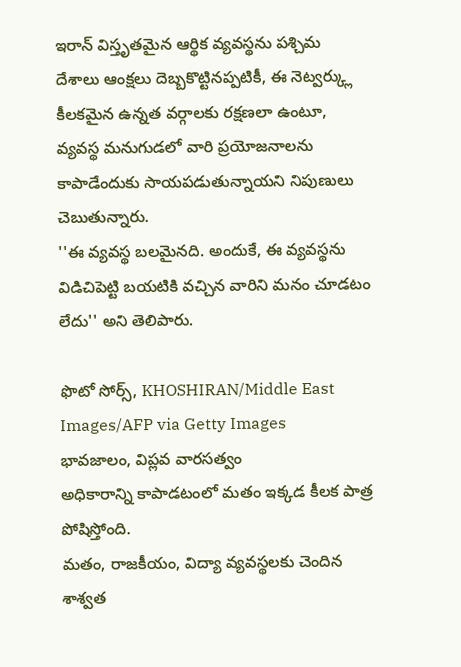ఇరాన్ విస్తృతమైన ఆర్థిక వ్యవస్థను పశ్చిమ దేశాలు ఆంక్షలు దెబ్బకొట్టినప్పటికీ, ఈ నెట్వర్క్లు కీలకమైన ఉన్నత వర్గాలకు రక్షణలా ఉంటూ, వ్యవస్థ మనుగుడలో వారి ప్రయోజనాలను కాపాడేందుకు సాయపడుతున్నాయని నిపుణులు చెబుతున్నారు.
''ఈ వ్యవస్థ బలమైనది. అందుకే, ఈ వ్యవస్థను విడిచిపెట్టి బయటికి వచ్చిన వారిని మనం చూడటం లేదు'' అని తెలిపారు.

ఫొటో సోర్స్, KHOSHIRAN/Middle East Images/AFP via Getty Images
భావజాలం, విప్లవ వారసత్వం
అధికారాన్ని కాపాడటంలో మతం ఇక్కడ కీలక పాత్ర పోషిస్తోంది.
మతం, రాజకీయం, విద్యా వ్యవస్థలకు చెందిన శాశ్వత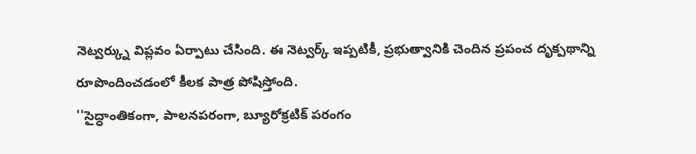నెట్వర్క్ను విప్లవం ఏర్పాటు చేసింది. ఈ నెట్వర్క్ ఇప్పటికీ, ప్రభుత్వానికి చెందిన ప్రపంచ దృక్పథాన్ని రూపొందించడంలో కీలక పాత్ర పోషిస్తోంది.
''సైద్ధాంతికంగా, పాలనపరంగా, బ్యూరోక్రటిక్ పరంగం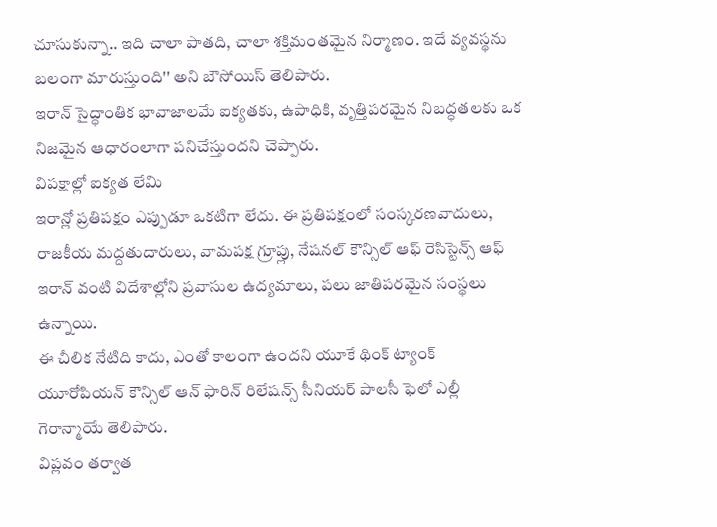చూసుకున్నా.. ఇది చాలా పాతది, చాలా శక్తిమంతమైన నిర్మాణం. ఇదే వ్యవస్థను బలంగా మారుస్తుంది'' అని బౌసోయిస్ తెలిపారు.
ఇరాన్ సైద్ధాంతిక భావాజాలమే ఐక్యతకు, ఉపాధికి, వృత్తిపరమైన నిబద్ధతలకు ఒక నిజమైన ఆధారంలాగా పనిచేస్తుందని చెప్పారు.
విపక్షాల్లో ఐక్యత లేమి
ఇరాన్లో ప్రతిపక్షం ఎప్పుడూ ఒకటిగా లేదు. ఈ ప్రతిపక్షంలో సంస్కరణవాదులు, రాజకీయ మద్దతుదారులు, వామపక్ష గ్రూప్లు, నేషనల్ కౌన్సిల్ ఆఫ్ రెసిస్టెన్స్ ఆఫ్ ఇరాన్ వంటి విదేశాల్లోని ప్రవాసుల ఉద్యమాలు, పలు జాతిపరమైన సంస్థలు ఉన్నాయి.
ఈ చీలిక నేటిది కాదు, ఎంతో కాలంగా ఉందని యూకే థింక్ ట్యాంక్ యూరోపియన్ కౌన్సిల్ ఆన్ ఫారిన్ రిలేషన్స్ సీనియర్ పాలసీ ఫెలో ఎల్లీ గెరాన్మాయే తెలిపారు.
విప్లవం తర్వాత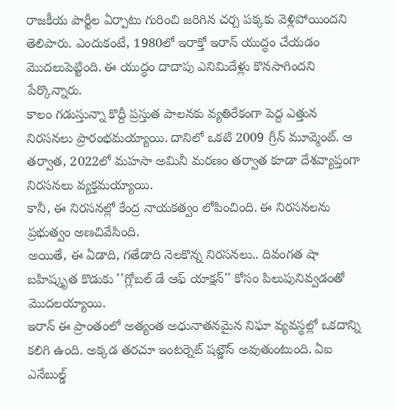రాజకీయ పార్టీల ఏర్పాటు గురించి జరిగిన చర్చ పక్కకు వెళ్లిపోయిందని తెలిపారు. ఎందుకంటే, 1980లో ఇరాక్తో ఇరాన్ యుద్ధం చేయడం మొదలుపెట్టింది. ఈ యుద్ధం దాదాపు ఎనిమిదేళ్లు కొనసాగిందని పేర్కొన్నారు.
కాలం గడుస్తున్నా కొద్దీ ప్రస్తుత పాలనకు వ్యతిరేకంగా పెద్ద ఎత్తున నిరసనలు ప్రారంభమయ్యాయి. దానిలో ఒకటి 2009 గ్రీన్ మూవ్మెంట్. ఆ తర్వాత, 2022లో మహసా అమినీ మరణం తర్వాత కూడా దేశవ్యాప్తంగా నిరసనలు వ్యక్తమయ్యాయి.
కానీ, ఈ నిరసనల్లో కేంద్ర నాయకత్వం లోపించింది. ఈ నిరసనలను ప్రభుత్వం అణచివేసింది.
అయితే, ఈ ఏడాది, గతేడాది నెలకొన్న నిరసనలు.. దివంగత షా బహిష్కృత కొడుకు ''గ్లోబల్ డే ఆఫ్ యాక్షన్'' కోసం పిలుపునివ్వడంతో మొదలయ్యాయి.
ఇరాన్ ఈ ప్రాంతంలో అత్యంత అధునాతనమైన నిఘా వ్యవస్థల్లో ఒకదాన్ని కలిగి ఉంది. అక్కడ తరచూ ఇంటర్నెట్ షట్డౌన్ అవుతుంటుంది. ఏఐ ఎనేబుల్డ్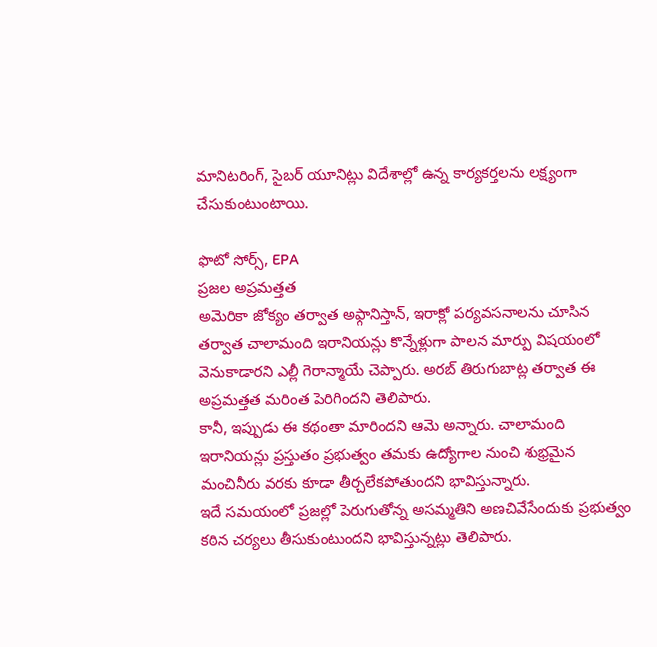మానిటరింగ్, సైబర్ యూనిట్లు విదేశాల్లో ఉన్న కార్యకర్తలను లక్ష్యంగా చేసుకుంటుంటాయి.

ఫొటో సోర్స్, EPA
ప్రజల అప్రమత్తత
అమెరికా జోక్యం తర్వాత అఫ్గానిస్తాన్, ఇరాక్లో పర్యవసనాలను చూసిన తర్వాత చాలామంది ఇరానియన్లు కొన్నేళ్లుగా పాలన మార్పు విషయంలో వెనుకాడారని ఎల్లీ గెరాన్మాయే చెప్పారు. అరబ్ తిరుగుబాట్ల తర్వాత ఈ అప్రమత్తత మరింత పెరిగిందని తెలిపారు.
కానీ, ఇప్పుడు ఈ కథంతా మారిందని ఆమె అన్నారు. చాలామంది ఇరానియన్లు ప్రస్తుతం ప్రభుత్వం తమకు ఉద్యోగాల నుంచి శుభ్రమైన మంచినీరు వరకు కూడా తీర్చలేకపోతుందని భావిస్తున్నారు.
ఇదే సమయంలో ప్రజల్లో పెరుగుతోన్న అసమ్మతిని అణచివేసేందుకు ప్రభుత్వం కఠిన చర్యలు తీసుకుంటుందని భావిస్తున్నట్లు తెలిపారు.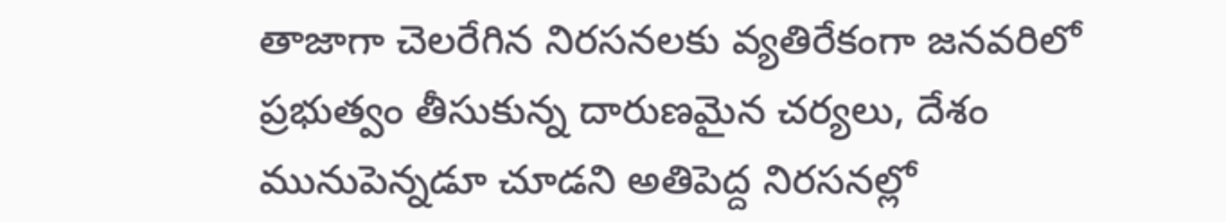తాజాగా చెలరేగిన నిరసనలకు వ్యతిరేకంగా జనవరిలో ప్రభుత్వం తీసుకున్న దారుణమైన చర్యలు, దేశం మునుపెన్నడూ చూడని అతిపెద్ద నిరసనల్లో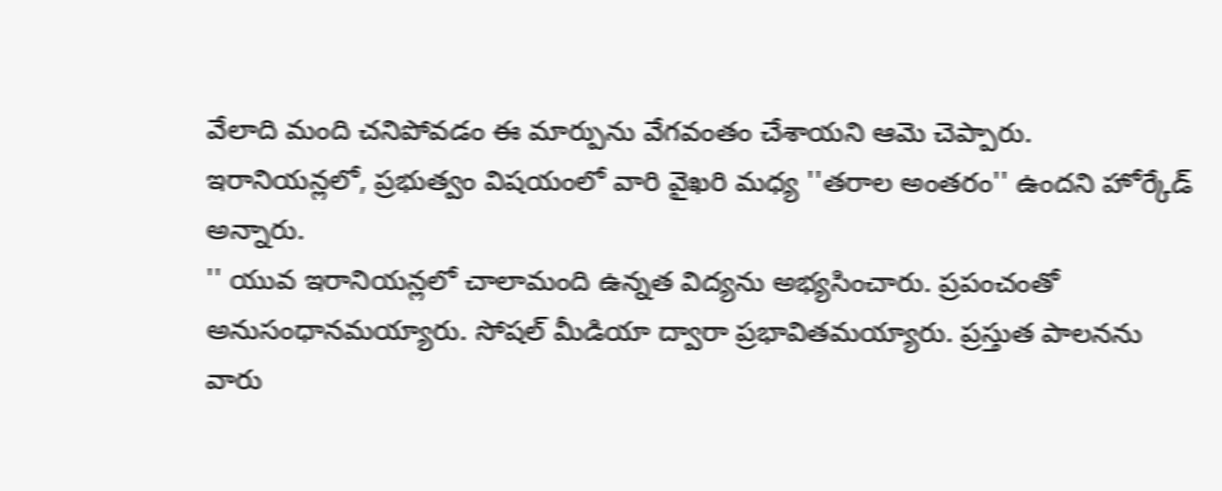వేలాది మంది చనిపోవడం ఈ మార్పును వేగవంతం చేశాయని ఆమె చెప్పారు.
ఇరానియన్లలో, ప్రభుత్వం విషయంలో వారి వైఖరి మధ్య ''తరాల అంతరం'' ఉందని హోర్కేడ్ అన్నారు.
'' యువ ఇరానియన్లలో చాలామంది ఉన్నత విద్యను అభ్యసించారు. ప్రపంచంతో అనుసంధానమయ్యారు. సోషల్ మీడియా ద్వారా ప్రభావితమయ్యారు. ప్రస్తుత పాలనను వారు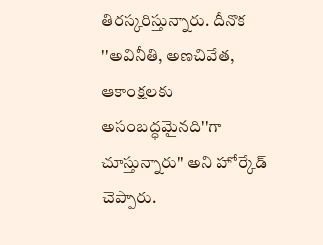తిరస్కరిస్తున్నారు. దీనొక ''అవినీతి, అణచివేత, ఆకాంక్షలకు అసంబద్ధమైనది''గా చూస్తున్నారు'' అని హోర్కేడ్ చెప్పారు.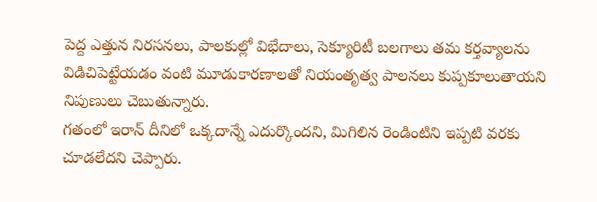పెద్ద ఎత్తున నిరసనలు, పాలకుల్లో విభేదాలు, సెక్యూరిటీ బలగాలు తమ కర్తవ్యాలను విడిచిపెట్టేయడం వంటి మూడుకారణాలతో నియంతృత్వ పాలనలు కుప్పకూలుతాయని నిపుణులు చెబుతున్నారు.
గతంలో ఇరాన్ దీనిలో ఒక్కదాన్నే ఎదుర్కొందని, మిగిలిన రెండింటిని ఇప్పటి వరకు చూడలేదని చెప్పారు.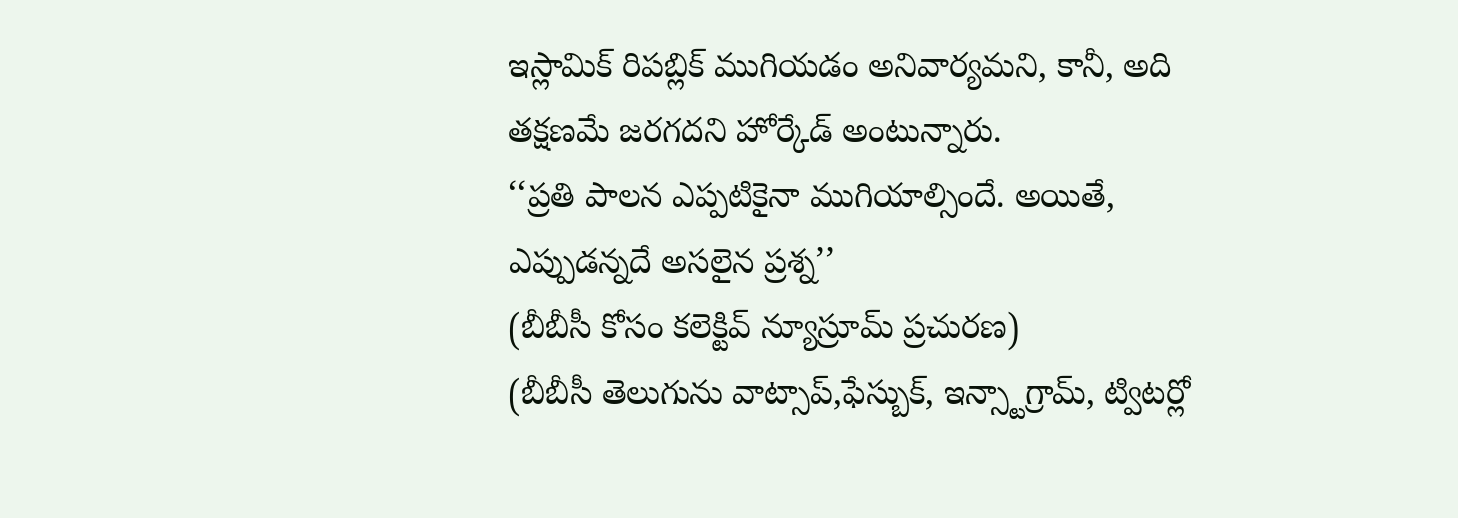ఇస్లామిక్ రిపబ్లిక్ ముగియడం అనివార్యమని, కానీ, అది తక్షణమే జరగదని హోర్కేడ్ అంటున్నారు.
‘‘ప్రతి పాలన ఎప్పటికైనా ముగియాల్సిందే. అయితే, ఎప్పుడన్నదే అసలైన ప్రశ్న’’
(బీబీసీ కోసం కలెక్టివ్ న్యూస్రూమ్ ప్రచురణ)
(బీబీసీ తెలుగును వాట్సాప్,ఫేస్బుక్, ఇన్స్టాగ్రామ్, ట్విటర్లో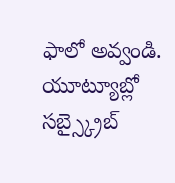ఫాలో అవ్వండి. యూట్యూబ్లో సబ్స్క్రైబ్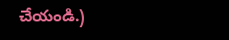చేయండి.)